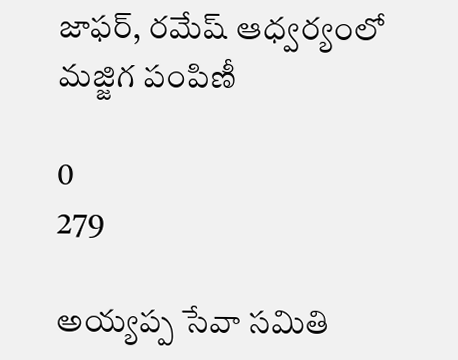జాఫర్, రమేష్ ఆధ్వర్యంలో మజ్జిగ పంపిణీ

0
279

అయ్యప్ప సేవా సమితి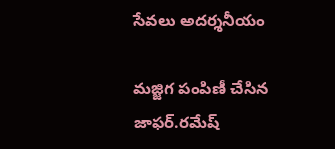సేవలు అదర్శనీయం

మజ్జిగ పంపిణీ చేసిన జాఫర్.రమేష్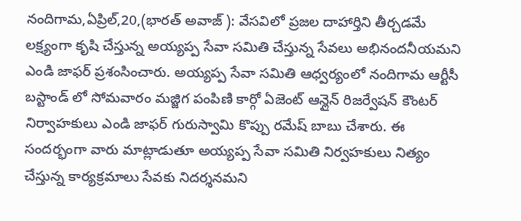నందిగామ,ఏప్రిల్,20,(భారత్ అవాజ్ ): వేసవిలో ప్రజల దాహార్తిని తీర్చడమే లక్ష్యంగా కృషి చేస్తున్న అయ్యప్ప సేవా సమితి చేస్తున్న సేవలు అభినందనీయమని ఎండి జాఫర్ ప్రశంసించారు. అయ్యప్ప సేవా సమితి ఆధ్వర్యంలో నందిగామ ఆర్టీసీ బస్టాండ్ లో సోమవారం మజ్జిగ పంపిణి కార్గో ఏజెంట్ ఆన్లైన్ రిజర్వేషన్ కౌంటర్ నిర్వాహకులు ఎండి జాఫర్ గురుస్వామి కొప్పు రమేష్ బాబు చేశారు. ఈ సందర్భంగా వారు మాట్లాడుతూ అయ్యప్ప సేవా సమితి నిర్వహకులు నిత్యం చేస్తున్న కార్యక్రమాలు సేవకు నిదర్శనమని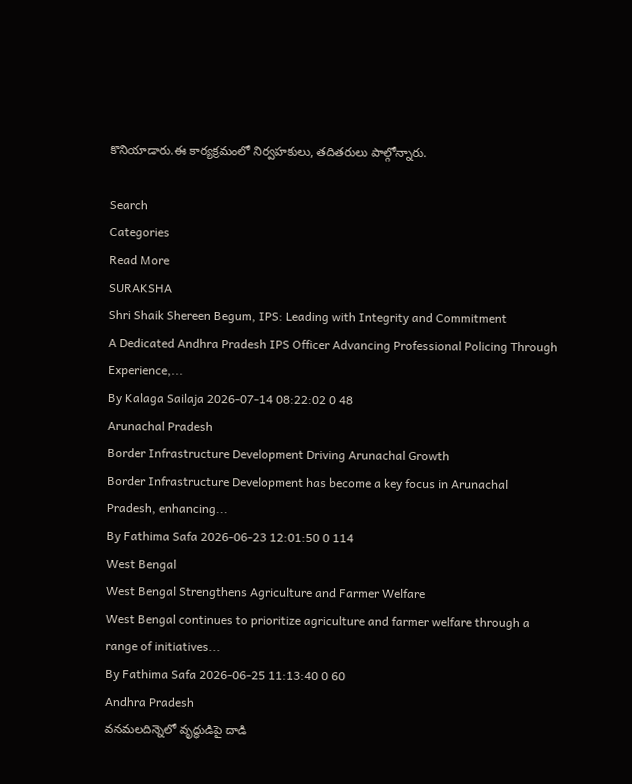కొనియాడారు.ఈ కార్యక్రమంలో నిర్వహకులు, తదితరులు పాల్గోన్నారు.

Search
Categories
Read More
SURAKSHA
Shri Shaik Shereen Begum, IPS: Leading with Integrity and Commitment
A Dedicated Andhra Pradesh IPS Officer Advancing Professional Policing Through Experience,...
By Kalaga Sailaja 2026-07-14 08:22:02 0 48
Arunachal Pradesh
Border Infrastructure Development Driving Arunachal Growth
Border Infrastructure Development has become a key focus in Arunachal Pradesh, enhancing...
By Fathima Safa 2026-06-23 12:01:50 0 114
West Bengal
West Bengal Strengthens Agriculture and Farmer Welfare
West Bengal continues to prioritize agriculture and farmer welfare through a range of initiatives...
By Fathima Safa 2026-06-25 11:13:40 0 60
Andhra Pradesh
వనమలదిన్నెలో వృద్ధుడిపై దాడి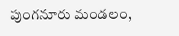పుంగనూరు మండలం,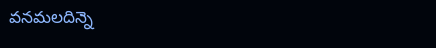వనమలదిన్నె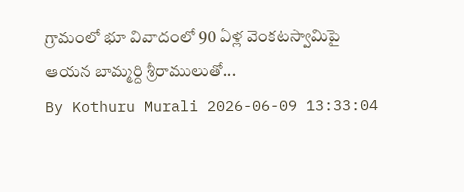గ్రామంలో భూ వివాదంలో 90 ఏళ్ల వెంకటస్వామిపై ఆయన బామ్మర్ది శ్రీరాములుతో...
By Kothuru Murali 2026-06-09 13:33:04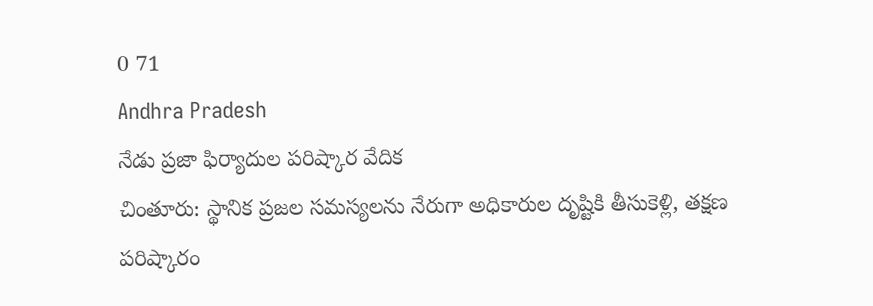0 71
Andhra Pradesh
నేడు ప్రజా ఫిర్యాదుల పరిష్కార వేదిక
చింతూరు: స్థానిక ప్రజల సమస్యలను నేరుగా అధికారుల దృష్టికి తీసుకెళ్లి, తక్షణ పరిష్కారం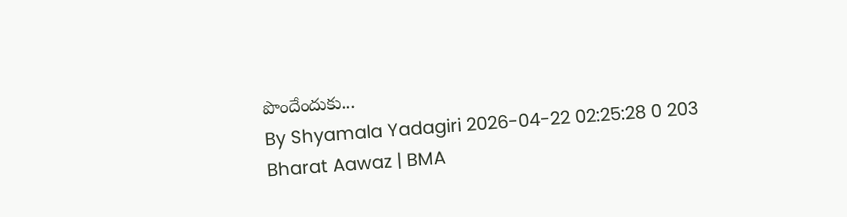పొందేందుకు...
By Shyamala Yadagiri 2026-04-22 02:25:28 0 203
Bharat Aawaz | BMA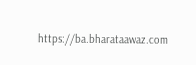https://ba.bharataawaz.com